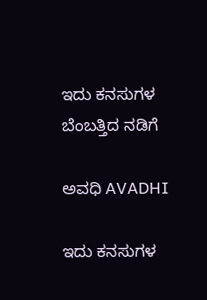ಇದು ಕನಸುಗಳ ಬೆಂಬತ್ತಿದ ನಡಿಗೆ‍

ಅವಧಿ AVADHI

ಇದು ಕನಸುಗಳ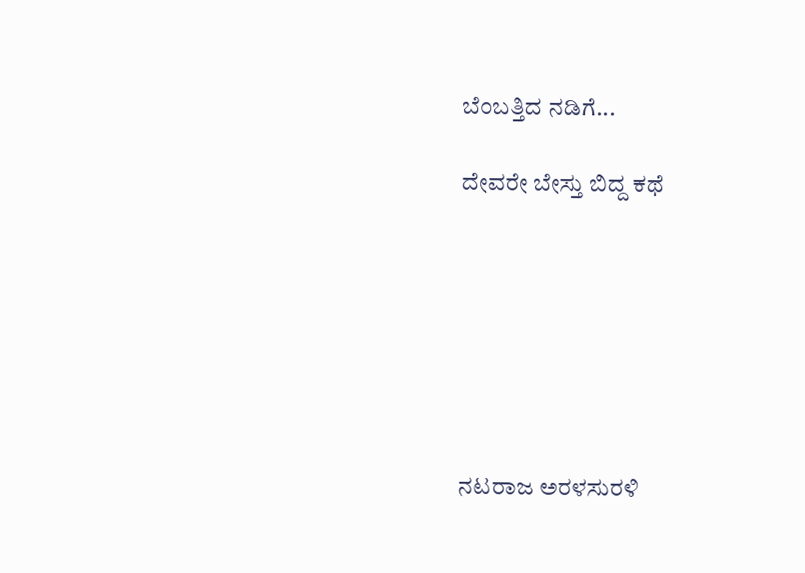ಬೆಂಬತ್ತಿದ ನಡಿಗೆ...

ದೇವರೇ ಬೇಸ್ತು ಬಿದ್ದ ಕಥೆ







ನಟರಾಜ ಅರಳಸುರಳಿ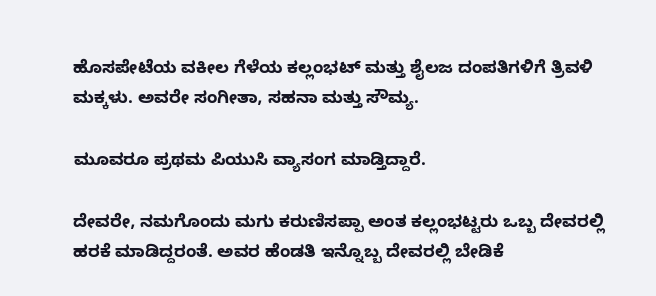ಹೊಸಪೇಟೆಯ ವಕೀಲ ಗೆಳೆಯ ಕಲ್ಲಂಭಟ್ ಮತ್ತು ಶೈಲಜ ದಂಪತಿಗಳಿಗೆ ತ್ರಿವಳಿ ಮಕ್ಕಳು. ಅವರೇ ಸಂಗೀತಾ, ಸಹನಾ ಮತ್ತು ಸೌಮ್ಯ.

ಮೂವರೂ ಪ್ರಥಮ ಪಿಯುಸಿ ವ್ಯಾಸಂಗ ಮಾಡ್ತಿದ್ದಾರೆ.

ದೇವರೇ, ನಮಗೊಂದು ಮಗು ಕರುಣಿಸಪ್ಪಾ ಅಂತ ಕಲ್ಲಂಭಟ್ಟರು ಒಬ್ಬ ದೇವರಲ್ಲಿ ಹರಕೆ ಮಾಡಿದ್ದರಂತೆ. ಅವರ ಹೆಂಡತಿ ಇನ್ನೊಬ್ಬ ದೇವರಲ್ಲಿ ಬೇಡಿಕೆ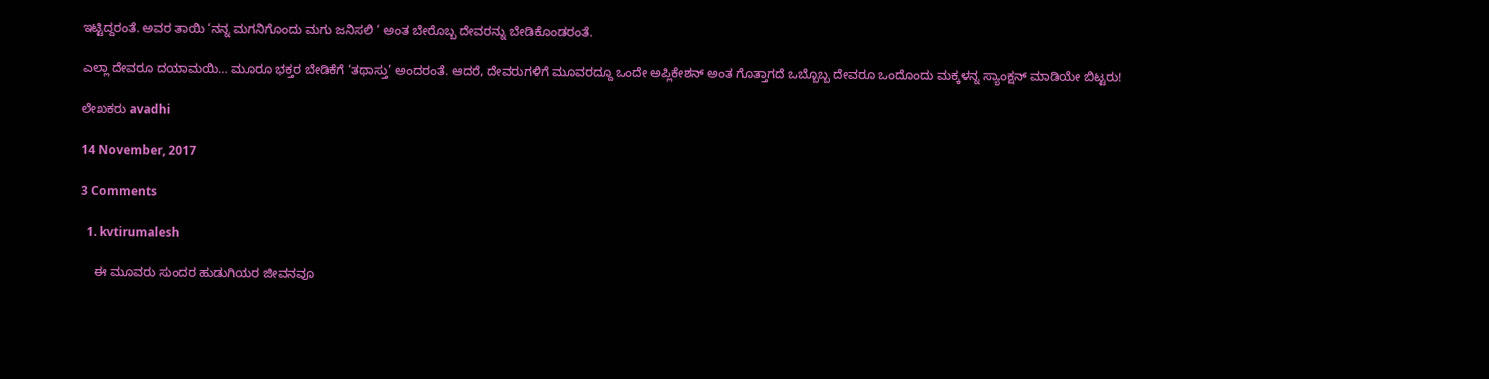ಇಟ್ಟಿದ್ದರಂತೆ. ಅವರ ತಾಯಿ ‘ನನ್ನ ಮಗನಿಗೊಂದು ಮಗು ಜನಿಸಲಿ ‘ ಅಂತ ಬೇರೊಬ್ಬ ದೇವರನ್ನು ಬೇಡಿಕೊಂಡರಂತೆ.

ಎಲ್ಲಾ ದೇವರೂ ದಯಾಮಯಿ… ಮೂರೂ ಭಕ್ತರ ಬೇಡಿಕೆಗೆ ‘ತಥಾಸ್ತು’ ಅಂದರಂತೆ. ಆದರೆ, ದೇವರುಗಳಿಗೆ ಮೂವರದ್ದೂ ಒಂದೇ ಅಪ್ಲಿಕೇಶನ್ ಅಂತ ಗೊತ್ತಾಗದೆ ಒಬ್ಬೊಬ್ಬ ದೇವರೂ ಒಂದೊಂದು ಮಕ್ಕಳನ್ನ ಸ್ಯಾಂಕ್ಷನ್ ಮಾಡಿಯೇ ಬಿಟ್ಟರು!

ಲೇಖಕರು avadhi

14 November, 2017

3 Comments

  1. kvtirumalesh

    ಈ ಮೂವರು ಸುಂದರ ಹುಡುಗಿಯರ ಜೀವನವೂ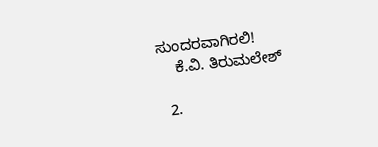ಸುಂದರವಾಗಿರಲಿ!
    ಕೆ.ವಿ. ತಿರುಮಲೇಶ್

  2.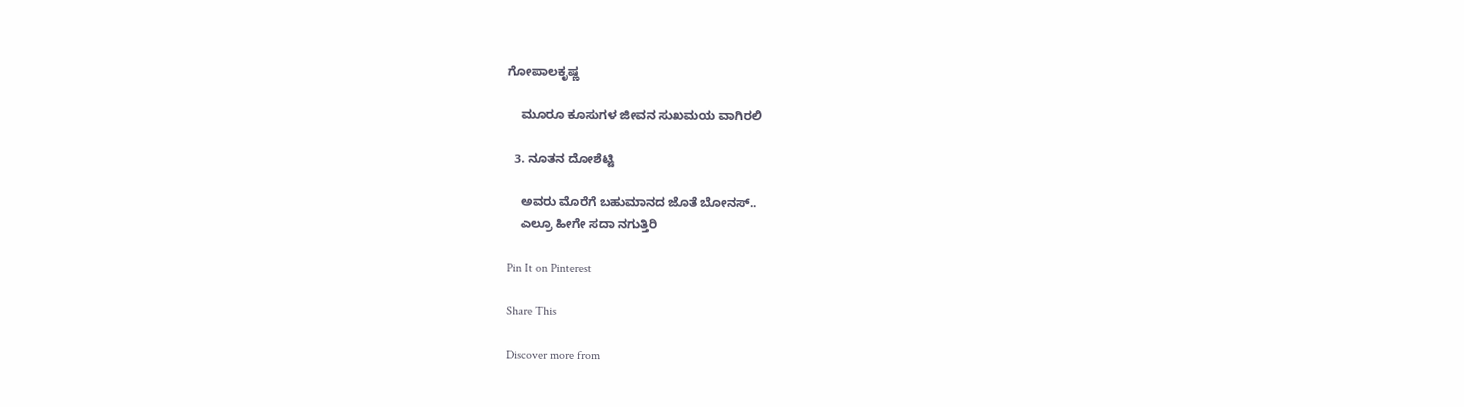ಗೋಪಾಲಕೃಷ್ಣ

    ಮೂರೂ ಕೂಸುಗಳ ಜೀವನ ಸುಖಮಯ ವಾಗಿರಲಿ

  3. ನೂತನ ದೋಶೆಟ್ಟಿ

    ಅವರು ಮೊರೆಗೆ ಬಹುಮಾನದ ಜೊತೆ ಬೋನಸ್..
    ಎಲ್ರೂ ಹೀಗೇ ಸದಾ ನಗುತ್ತಿರಿ

Pin It on Pinterest

Share This

Discover more from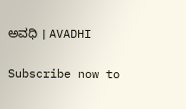ಅವಧಿ । AVADHI

Subscribe now to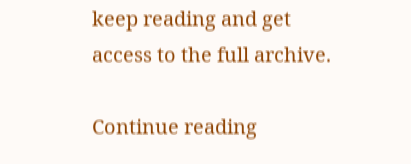keep reading and get access to the full archive.

Continue reading